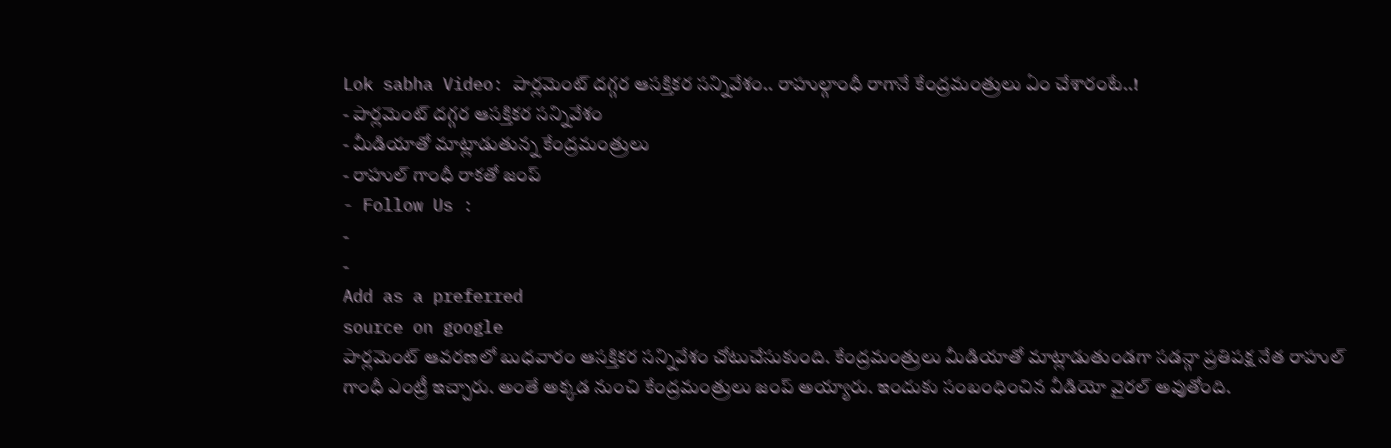Lok sabha Video: పార్లమెంట్ దగ్గర ఆసక్తికర సన్నివేశం.. రాహుల్గాంధీ రాగానే కేంద్రమంత్రులు ఏం చేశారంటే..!
- పార్లమెంట్ దగ్గర ఆసక్తికర సన్నివేశం
- మీడియాతో మాట్లాడుతున్న కేంద్రమంత్రులు
- రాహుల్ గాంధీ రాకతో జంప్
- Follow Us :
-
-
Add as a preferred
source on google
పార్లమెంట్ ఆవరణలో బుధవారం ఆసక్తికర సన్నివేశం చోటుచేసుకుంది. కేంద్రమంత్రులు మీడియాతో మాట్లాడుతుండగా సడన్గా ప్రతిపక్ష నేత రాహుల్ గాంధీ ఎంట్రీ ఇచ్చారు. అంతే అక్కడ నుంచి కేంద్రమంత్రులు జంప్ అయ్యారు. ఇందుకు సంబంధించిన వీడియో వైరల్ అవుతోంది.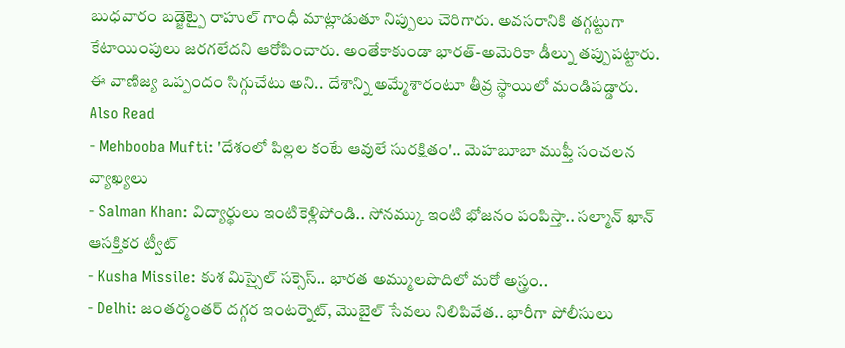బుధవారం బడ్జెట్పై రాహుల్ గాంధీ మాట్లాడుతూ నిప్పులు చెరిగారు. అవసరానికి తగ్గట్టుగా కేటాయింపులు జరగలేదని ఆరోపించారు. అంతేకాకుండా భారత్-అమెరికా డీల్ను తప్పుపట్టారు. ఈ వాణిజ్య ఒప్పందం సిగ్గుచేటు అని.. దేశాన్ని అమ్మేశారంటూ తీవ్ర స్థాయిలో మండిపడ్డారు.
Also Read
- Mehbooba Mufti: 'దేశంలో పిల్లల కంటే ఆవులే సురక్షితం'.. మెహబూబా ముఫ్తీ సంచలన వ్యాఖ్యలు
- Salman Khan: విద్యార్థులు ఇంటికెళ్లిపోండి.. సోనమ్కు ఇంటి భోజనం పంపిస్తా.. సల్మాన్ ఖాన్ ఆసక్తికర ట్వీట్
- Kusha Missile: కుశ మిస్సైల్ సక్సెస్.. భారత అమ్ములపొదిలో మరో అస్త్రం..
- Delhi: జంతర్మంతర్ దగ్గర ఇంటర్నెట్, మొబైల్ సేవలు నిలిపివేత.. భారీగా పోలీసులు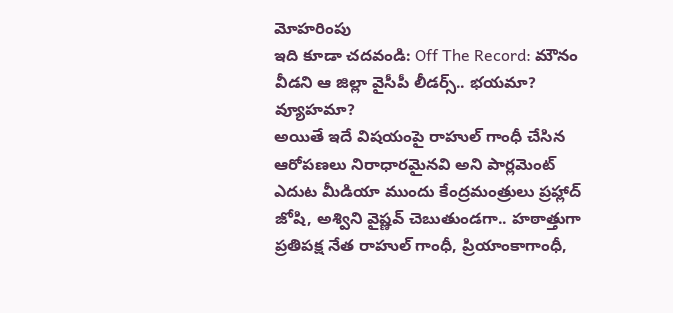మోహరింపు
ఇది కూడా చదవండి: Off The Record: మౌనం వీడని ఆ జిల్లా వైసీపీ లీడర్స్.. భయమా? వ్యూహమా?
అయితే ఇదే విషయంపై రాహుల్ గాంధీ చేసిన ఆరోపణలు నిరాధారమైనవి అని పార్లమెంట్ ఎదుట మీడియా ముందు కేంద్రమంత్రులు ప్రహ్లాద్ జోషి, అశ్విని వైష్ణవ్ చెబుతుండగా.. హఠాత్తుగా ప్రతిపక్ష నేత రాహుల్ గాంధీ, ప్రియాంకాగాంధీ,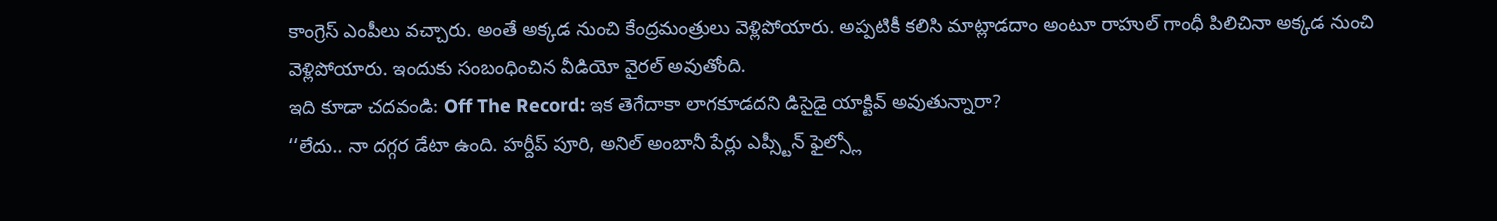కాంగ్రెస్ ఎంపీలు వచ్చారు. అంతే అక్కడ నుంచి కేంద్రమంత్రులు వెళ్లిపోయారు. అప్పటికీ కలిసి మాట్లాడదాం అంటూ రాహుల్ గాంధీ పిలిచినా అక్కడ నుంచి వెళ్లిపోయారు. ఇందుకు సంబంధించిన వీడియో వైరల్ అవుతోంది.
ఇది కూడా చదవండి: Off The Record: ఇక తెగేదాకా లాగకూడదని డిసైడై యాక్టివ్ అవుతున్నారా?
‘‘లేదు.. నా దగ్గర డేటా ఉంది. హర్దీప్ పూరి, అనిల్ అంబానీ పేర్లు ఎప్స్టీన్ ఫైల్స్లో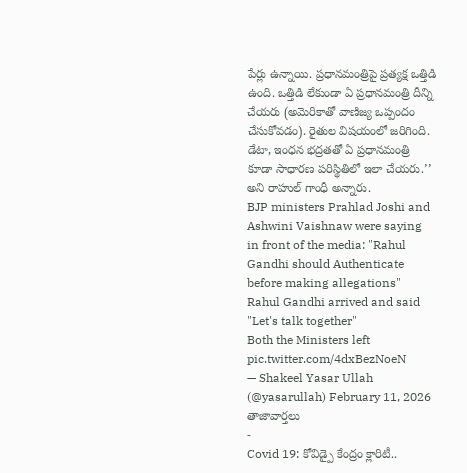పేర్లు ఉన్నాయి. ప్రధానమంత్రిపై ప్రత్యక్ష ఒత్తిడి ఉంది. ఒత్తిడి లేకుండా ఏ ప్రధానమంత్రి దీన్ని చేయరు (అమెరికాతో వాణిజ్య ఒప్పందం చేసుకోవడం). రైతుల విషయంలో జరిగింది. డేటా, ఇంధన భద్రతతో ఏ ప్రధానమంత్రి కూడా సాధారణ పరిస్థితిలో ఇలా చేయరు.’’ అని రాహుల్ గాంధీ అన్నారు.
BJP ministers Prahlad Joshi and Ashwini Vaishnaw were saying in front of the media: "Rahul Gandhi should Authenticate before making allegations"
Rahul Gandhi arrived and said
"Let's talk together"
Both the Ministers left pic.twitter.com/4dxBezNoeN
— Shakeel Yasar Ullah (@yasarullah) February 11, 2026
తాజావార్తలు
-
Covid 19: కోవిడ్పై కేంద్రం క్లారిటీ..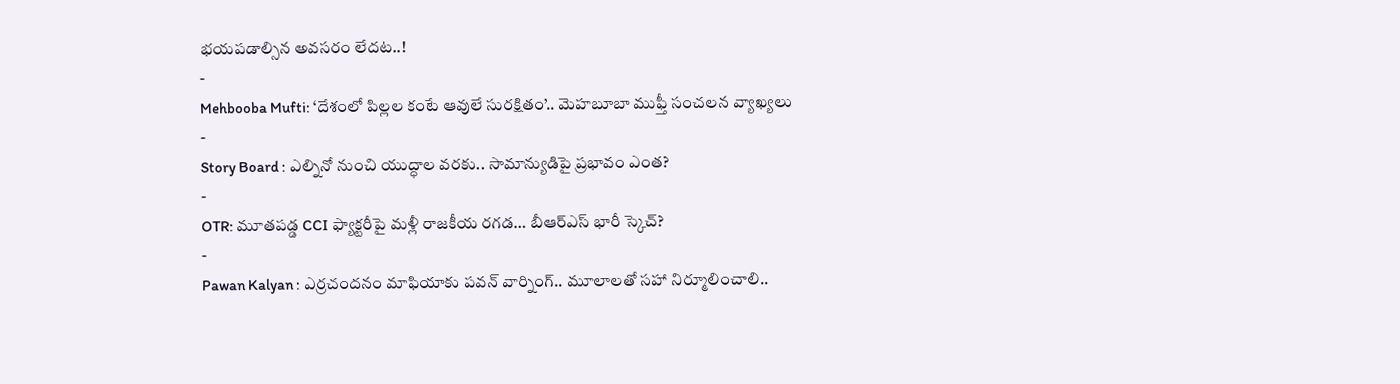భయపడాల్సిన అవసరం లేదట..!
-
Mehbooba Mufti: ‘దేశంలో పిల్లల కంటే ఆవులే సురక్షితం’.. మెహబూబా ముఫ్తీ సంచలన వ్యాఖ్యలు
-
Story Board : ఎల్నినో నుంచి యుద్ధాల వరకు.. సామాన్యుడిపై ప్రభావం ఎంత?
-
OTR: మూతపడ్డ CCI ఫ్యాక్టరీపై మళ్లీ రాజకీయ రగడ… బీఆర్ఎస్ భారీ స్కెచ్?
-
Pawan Kalyan : ఎర్రచందనం మాఫియాకు పవన్ వార్నింగ్.. మూలాలతో సహా నిర్మూలించాలి..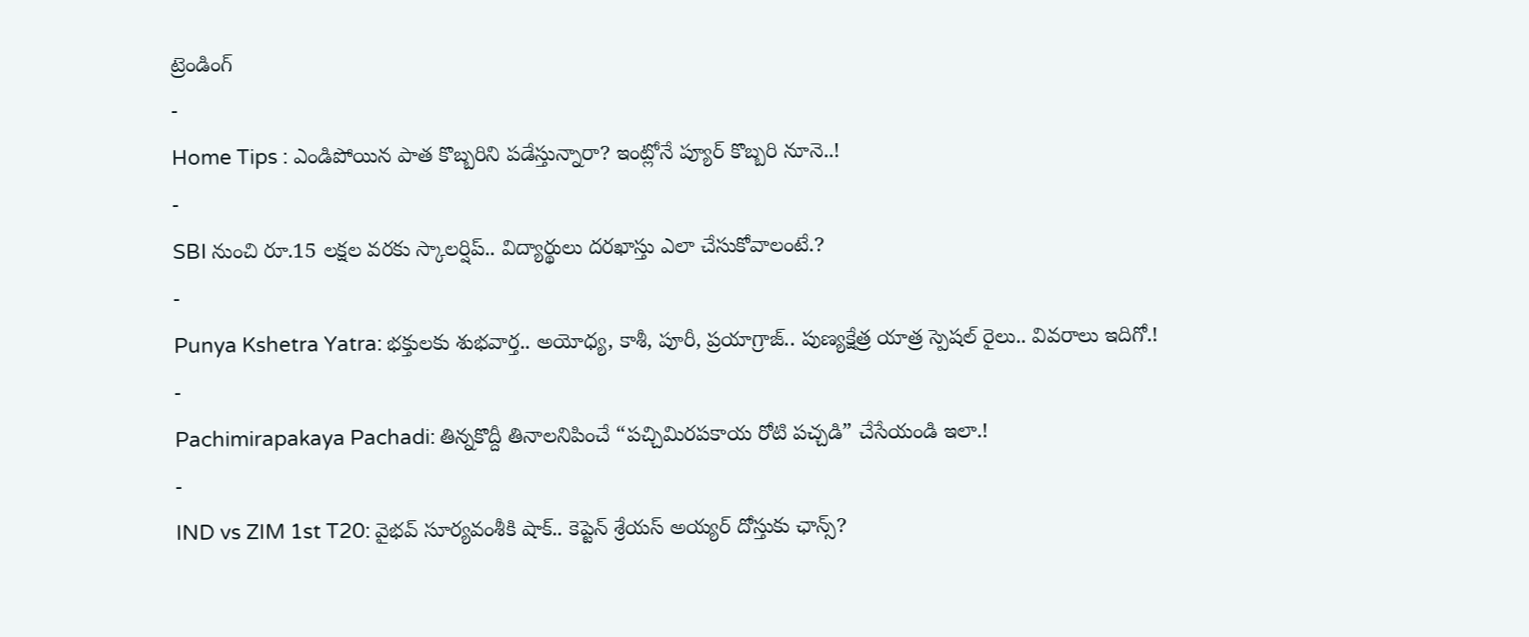ట్రెండింగ్
-
Home Tips : ఎండిపోయిన పాత కొబ్బరిని పడేస్తున్నారా? ఇంట్లోనే ప్యూర్ కొబ్బరి నూనె..!
-
SBI నుంచి రూ.15 లక్షల వరకు స్కాలర్షిప్.. విద్యార్థులు దరఖాస్తు ఎలా చేసుకోవాలంటే.?
-
Punya Kshetra Yatra: భక్తులకు శుభవార్త.. అయోధ్య, కాశీ, పూరీ, ప్రయాగ్రాజ్.. పుణ్యక్షేత్ర యాత్ర స్పెషల్ రైలు.. వివరాలు ఇదిగో.!
-
Pachimirapakaya Pachadi: తిన్నకొద్దీ తినాలనిపించే “పచ్చిమిరపకాయ రోటి పచ్చడి” చేసేయండి ఇలా.!
-
IND vs ZIM 1st T20: వైభవ్ సూర్యవంశీకి షాక్.. కెప్టెన్ శ్రేయస్ అయ్యర్ దోస్తుకు ఛాన్స్?